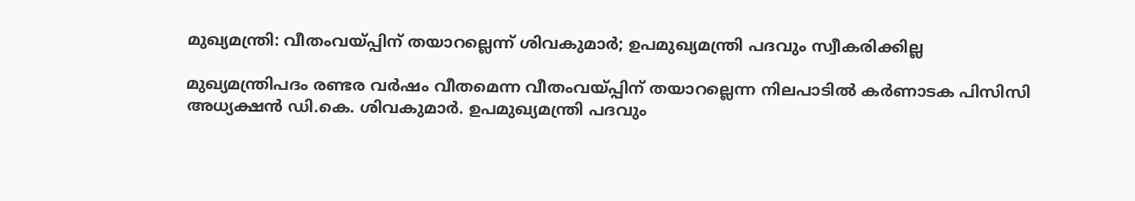മുഖ്യമന്ത്രി: വീതംവയ്പ്പിന് തയാറല്ലെന്ന് ശിവകുമാര്‍; ഉപമുഖ്യമന്ത്രി പദവും സ്വീകരിക്കില്ല

മുഖ്യമന്ത്രിപദം രണ്ടര വര്‍ഷം വീതമെന്ന വീതംവയ്പ്പിന് തയാറല്ലെന്ന നിലപാടില്‍ കര്‍ണാടക പിസിസി അധ്യക്ഷന്‍ ഡി.കെ. ശിവകുമാര്‍. ഉപമുഖ്യമന്ത്രി പദവും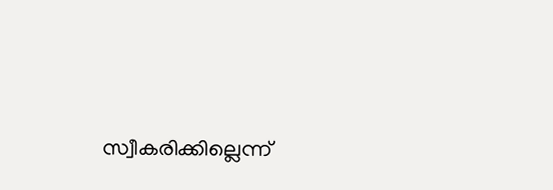സ്വീകരിക്കില്ലെന്ന്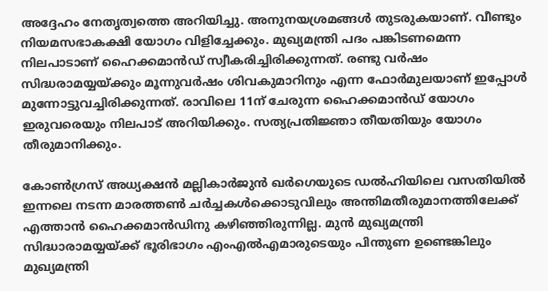അദ്ദേഹം നേതൃത്വത്തെ അറിയിച്ചു. അനുനയശ്രമങ്ങള്‍ തുടരുകയാണ്. വീണ്ടും നിയമസഭാകക്ഷി യോഗം വിളിച്ചേക്കും. മുഖ്യമന്ത്രി പദം പങ്കിടണമെന്ന നിലപാടാണ് ഹൈക്കമാന്‍ഡ് സ്വീകരിച്ചിരിക്കുന്നത്. രണ്ടു വര്‍ഷം സിദ്ധരാമയ്യയ്ക്കും മൂന്നുവര്‍ഷം ശിവകുമാറിനും എന്ന ഫോര്‍മുലയാണ് ഇപ്പോള്‍ മുന്നോട്ടുവച്ചിരിക്കുന്നത്. രാവിലെ 11ന് ചേരുന്ന ഹൈക്കമാന്‍ഡ് യോഗം ഇരുവരെയും നിലപാട് അറിയിക്കും. സത്യപ്രതിജ്ഞാ തീയതിയും യോഗം തീരുമാനിക്കും.

കോണ്‍ഗ്രസ് അധ്യക്ഷന്‍ മല്ലികാര്‍ജുന്‍ ഖര്‍ഗെയുടെ ഡല്‍ഹിയിലെ വസതിയില്‍ ഇന്നലെ നടന്ന മാരത്തണ്‍ ചര്‍ച്ചകള്‍ക്കൊടുവിലും അന്തിമതീരുമാനത്തിലേക്ക് എത്താന്‍ ഹൈക്കമാന്‍ഡിനു കഴിഞ്ഞിരുന്നില്ല. മുന്‍ മുഖ്യമന്ത്രി സിദ്ധാരാമയ്യയ്ക്ക് ഭൂരിഭാഗം എംഎല്‍എമാരുടെയും പിന്തുണ ഉണ്ടെങ്കിലും മുഖ്യമന്ത്രി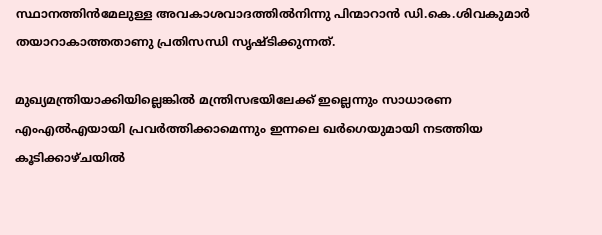സ്ഥാനത്തിന്‍മേലുള്ള അവകാശവാദത്തില്‍നിന്നു പിന്മാറാന്‍ ഡി.കെ.ശിവകുമാര്‍ തയാറാകാത്തതാണു പ്രതിസന്ധി സൃഷ്ടിക്കുന്നത്.

മുഖ്യമന്ത്രിയാക്കിയില്ലെങ്കില്‍ മന്ത്രിസഭയിലേക്ക് ഇല്ലെന്നും സാധാരണ എംഎല്‍എയായി പ്രവര്‍ത്തിക്കാമെന്നും ഇന്നലെ ഖര്‍ഗെയുമായി നടത്തിയ കൂടിക്കാഴ്ചയില്‍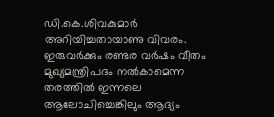ഡി.കെ.ശിവകുമാര്‍ അറിയിച്ചതായാണു വിവരം. ഇരുവര്‍ക്കും രണ്ടര വര്‍ഷം വീതം മുഖ്യമന്ത്രിപദം നല്‍കാമെന്ന തരത്തില്‍ ഇന്നലെ ആലോചിച്ചെങ്കിലും ആദ്യം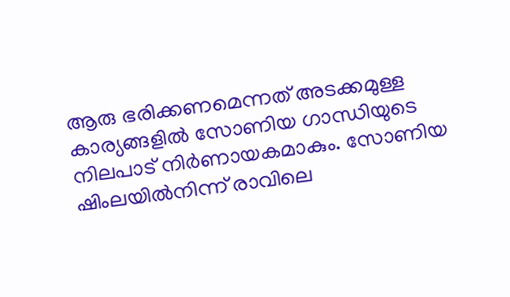ആരു ഭരിക്കണമെന്നത് അടക്കമുള്ള കാര്യങ്ങളില്‍ സോണിയ ഗാന്ധിയുടെ നിലപാട് നിര്‍ണായകമാകും. സോണിയ ഷിംലയില്‍നിന്ന് രാവിലെ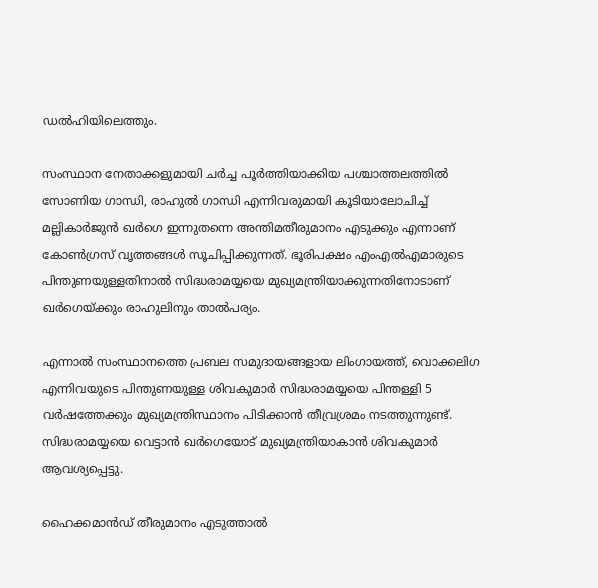ഡല്‍ഹിയിലെത്തും.

സംസ്ഥാന നേതാക്കളുമായി ചര്‍ച്ച പൂര്‍ത്തിയാക്കിയ പശ്ചാത്തലത്തില്‍ സോണിയ ഗാന്ധി, രാഹുല്‍ ഗാന്ധി എന്നിവരുമായി കൂടിയാലോചിച്ച് മല്ലികാര്‍ജുന്‍ ഖര്‍ഗെ ഇന്നുതന്നെ അന്തിമതീരുമാനം എടുക്കും എന്നാണ് കോണ്‍ഗ്രസ് വൃത്തങ്ങള്‍ സൂചിപ്പിക്കുന്നത്. ഭൂരിപക്ഷം എംഎല്‍എമാരുടെ പിന്തുണയുള്ളതിനാല്‍ സിദ്ധരാമയ്യയെ മുഖ്യമന്ത്രിയാക്കുന്നതിനോടാണ് ഖര്‍ഗെയ്ക്കും രാഹുലിനും താല്‍പര്യം.

എന്നാല്‍ സംസ്ഥാനത്തെ പ്രബല സമുദായങ്ങളായ ലിംഗായത്ത്, വൊക്കലിഗ എന്നിവയുടെ പിന്തുണയുള്ള ശിവകുമാര്‍ സിദ്ധരാമയ്യയെ പിന്തള്ളി 5 വര്‍ഷത്തേക്കും മുഖ്യമന്ത്രിസ്ഥാനം പിടിക്കാന്‍ തീവ്രശ്രമം നടത്തുന്നുണ്ട്. സിദ്ധരാമയ്യയെ വെട്ടാന്‍ ഖര്‍ഗെയോട് മുഖ്യമന്ത്രിയാകാന്‍ ശിവകുമാര്‍ ആവശ്യപ്പെട്ടു.

ഹൈക്കമാന്‍ഡ് തീരുമാനം എടുത്താല്‍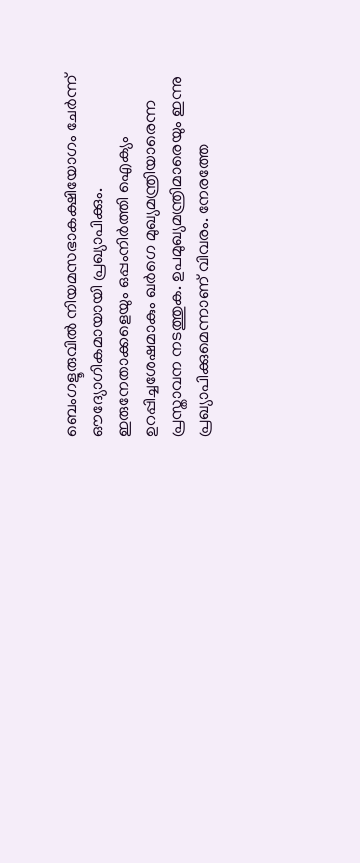ബെംഗളൂരുവില്‍ നിയമസഭാകക്ഷിയോഗം ചേര്‍ന്ന് ഔദ്യോഗികമായായി പ്രഖ്യാപിക്കും. ഇരുനേതാക്കളെയും ഒപ്പംനിര്‍ത്തി ഐക്യം ഉറപ്പിച്ചശേഷമാകും ഖര്‍ഗെ മുഖ്യമന്ത്രിയാരെന്ന പ്രസ്താവന നടത്തുക. ഉപമുഖ്യമന്ത്രിമാരെയും ഇന്നു പ്രഖ്യാപിക്കുമെന്നാണ് വിവരം. നേരത്തേ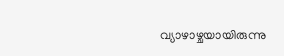വ്യാഴാഴ്ചയായിരുന്നു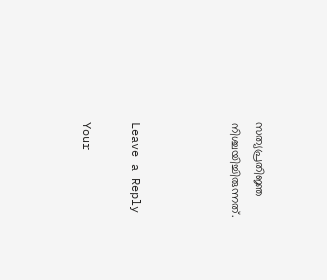സത്യപ്രതിജ്ഞ നിശ്ചയിച്ചിരുന്നത്.



Leave a Reply

Your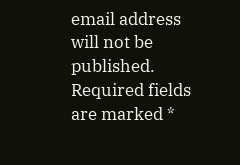email address will not be published. Required fields are marked *